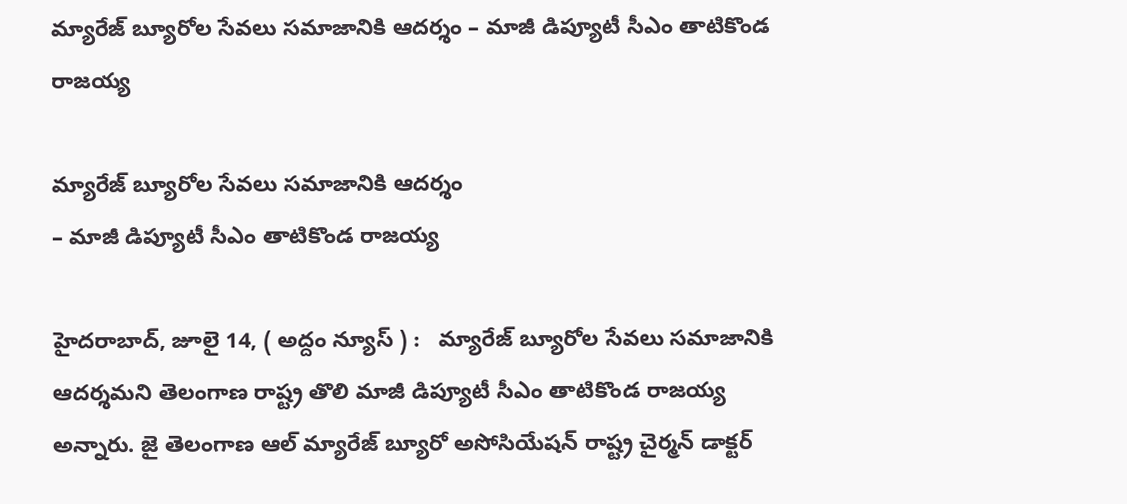మ్యారేజ్ బ్యూరోల సేవలు సమాజానికి ఆదర్శం – మాజీ డిప్యూటీ సీఎం తాటికొండ రాజ‌య్య‌

మ్యారేజ్ బ్యూరోల సేవలు సమాజానికి ఆదర్శం
– మాజీ డిప్యూటీ సీఎం తాటికొండ రాజ‌య్య‌

హైద‌రాబాద్‌, జూలై 14, ( అద్దం న్యూస్ ) :   మ్యారేజ్ బ్యూరోల సేవలు సమాజానికి ఆదర్శమ‌ని తెలంగాణ రాష్ట్ర తొలి మాజీ డిప్యూటీ సీఎం తాటికొండ రాజ‌య్య అన్నారు. జై తెలంగాణ ఆల్ మ్యారేజ్ బ్యూరో అసోసియేషన్ రాష్ట్ర చైర్మన్ డాక్టర్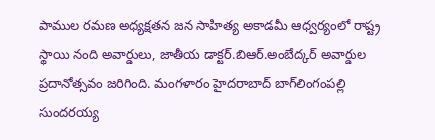పాముల రమణ అధ్యక్షతన జ‌న సాహిత్య అకాడ‌మీ ఆధ్వ‌ర్యంలో రాష్ట్ర స్థాయి నంది అవార్డులు, జాతీయ డాక్టర్.బిఆర్.అంబేద్కర్ అవార్డుల ప్రదానోత్సవం జ‌రిగింది. మంగ‌ళారం హైద‌రాబాద్ బాగ్‌లింగంప‌ల్లి సుంద‌ర‌య్య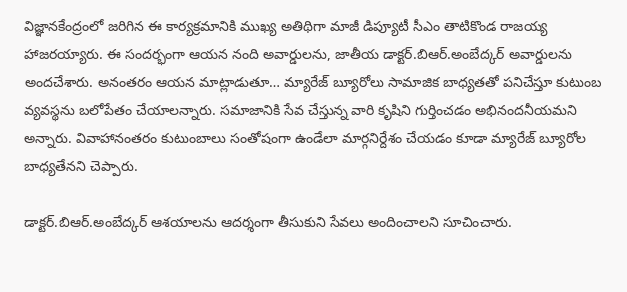విజ్ఞాన‌కేంద్రంలో జ‌రిగిన ఈ కార్య‌క్ర‌మానికి ముఖ్య అతిథిగా మాజీ డిప్యూటీ సీఎం తాటికొండ రాజ‌య్య హాజ‌ర‌య్యారు. ఈ సంద‌ర్భంగా ఆయ‌న నంది అవార్డుల‌ను, జాతీయ డాక్ట‌ర్‌.బిఆర్‌.అంబేద్క‌ర్ అవార్డుల‌ను అంద‌చేశారు. అనంత‌రం ఆయ‌న మాట్లాడుతూ… మ్యారేజ్ బ్యూరోలు సామాజిక బాధ్యతతో పనిచేస్తూ కుటుంబ వ్యవస్థను బలోపేతం చేయాలన్నారు. సమాజానికి సేవ చేస్తున్న వారి కృషిని గుర్తించడం అభినందనీయమ‌ని అన్నారు. వివాహానంతరం కుటుంబాలు సంతోషంగా ఉండేలా మార్గనిర్దేశం చేయడం కూడా మ్యారేజ్ బ్యూరోల బాధ్యతేనని చెప్పారు.

డాక్టర్.బిఆర్.అంబేద్కర్ ఆశయాలను ఆదర్శంగా తీసుకుని సేవలు అందించాలని సూచించారు.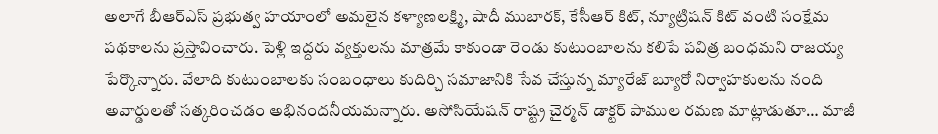అలాగే బీఆర్ఎస్ ప్రభుత్వ హయాంలో అమలైన కళ్యాణలక్ష్మి, షాదీ ముబారక్, కేసీఆర్ కిట్, న్యూట్రిషన్ కిట్ వంటి సంక్షేమ పథకాలను ప్రస్తావించారు. పెళ్లి ఇద్దరు వ్యక్తులను మాత్రమే కాకుండా రెండు కుటుంబాలను కలిపే పవిత్ర బంధమని రాజయ్య పేర్కొన్నారు. వేలాది కుటుంబాలకు సంబంధాలు కుదిర్చి సమాజానికి సేవ చేస్తున్న మ్యారేజ్ బ్యూరో నిర్వాహకులను నంది అవార్డులతో సత్కరించడం అభినందనీయమన్నారు. అసోసియేషన్ రాష్ట్ర చైర్మన్ డాక్టర్ పాముల రమణ మాట్లాడుతూ… మాజీ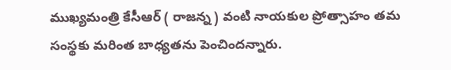ముఖ్యమంత్రి కేసీఆర్ ( రాజన్న ) వంటి నాయకుల ప్రోత్సాహం తమ సంస్థకు మరింత బాధ్యతను పెంచిందన్నారు.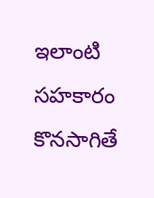ఇలాంటి సహకారం కొనసాగితే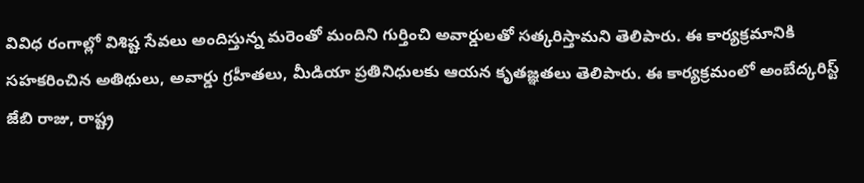వివిధ రంగాల్లో విశిష్ట సేవలు అందిస్తున్న మరెంతో మందిని గుర్తించి అవార్డులతో సత్కరిస్తామని తెలిపారు. ఈ కార్యక్రమానికి సహకరించిన అతిథులు, అవార్డు గ్రహీతలు, మీడియా ప్రతినిధులకు ఆయన కృతజ్ఞతలు తెలిపారు. ఈ కార్యక్రమంలో అంబేద్క‌రిస్ట్‌ జేబి రాజు, రాష్ట్ర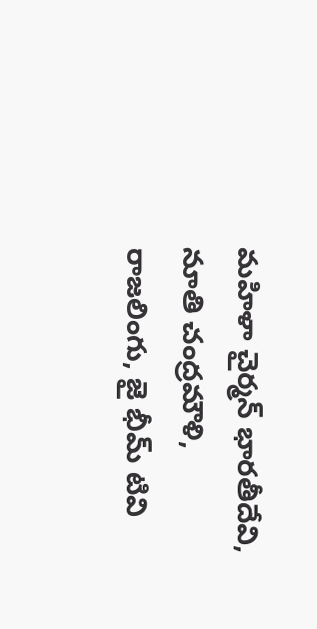మహిళా చైర్మన్ భారతీదేవి, నూతి చంద్రమౌళి, రాజ‌లింగు, జై భీమ్ టివి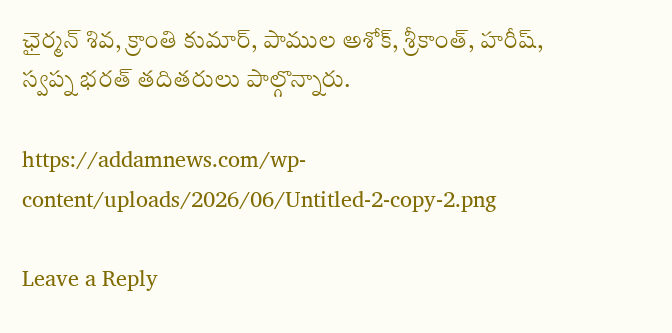ఛైర్మ‌న్ శివ‌, క్రాంతి కుమార్‌, పాముల అశోక్‌, శ్రీకాంత్‌, హ‌రీష్‌, స్వప్న భరత్ తదితరులు పాల్గొన్నారు.

https://addamnews.com/wp-content/uploads/2026/06/Untitled-2-copy-2.png

Leave a Reply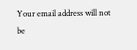Your email address will not be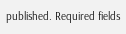published. Required fields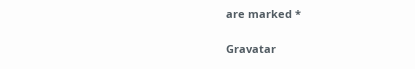are marked *

Gravatar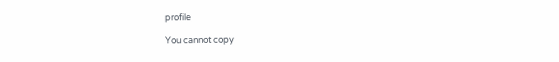profile

You cannot copy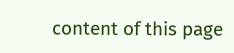content of this page